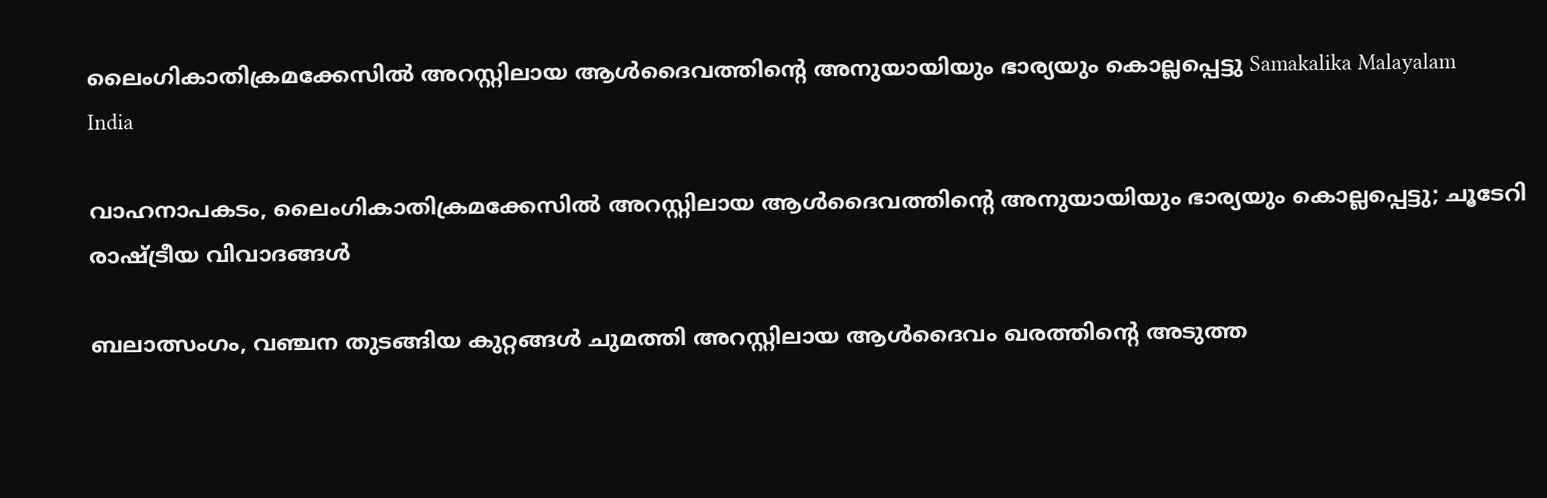ലൈംഗികാതിക്രമക്കേസിൽ അറസ്റ്റിലായ ആൾദൈവത്തിന്റെ അനുയായിയും ഭാര്യയും കൊല്ലപ്പെട്ടു Samakalika Malayalam
India

വാഹനാപകടം, ലൈംഗികാതിക്രമക്കേസിൽ അറസ്റ്റിലായ ആൾദൈവത്തിന്റെ അനുയായിയും ഭാര്യയും കൊല്ലപ്പെട്ടു; ചൂടേറി രാഷ്ട്രീയ വിവാദങ്ങൾ

ബലാത്സംഗം, വഞ്ചന തുടങ്ങിയ കുറ്റങ്ങൾ ചുമത്തി അറസ്റ്റിലായ ആൾദൈവം ഖരത്തിന്റെ അടുത്ത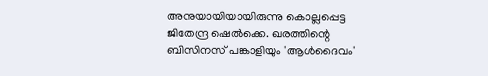അനുയായിയായിരുന്നു കൊല്ലപ്പെട്ട ജിതേന്ദ്ര ഷെൽക്കെ. ഖരത്തിന്റെ ബിസിനസ് പങ്കാളിയും 'ആൾദൈവം'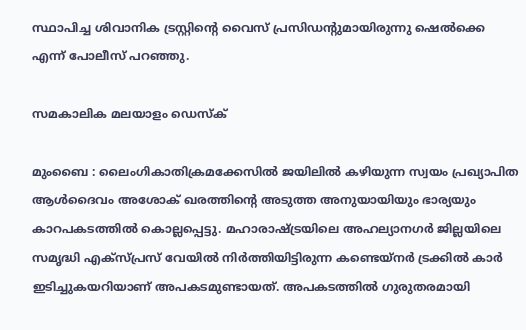സ്ഥാപിച്ച ശിവാനിക ട്രസ്റ്റിന്റെ വൈസ് പ്രസിഡന്റുമായിരുന്നു ഷെൽക്കെ എന്ന് പോലീസ് പറഞ്ഞു.

സമകാലിക മലയാളം ഡെസ്ക്

മുംബൈ : ലൈംഗികാതിക്രമക്കേസിൽ ജയിലിൽ കഴിയുന്ന സ്വയം പ്രഖ്യാപിത ആൾദൈവം അശോക് ഖരത്തിന്റെ അടുത്ത അനുയായിയും ഭാര്യയും കാറപകടത്തിൽ കൊല്ലപ്പെട്ടു. മഹാരാഷ്ട്രയിലെ അഹല്യാനഗർ ജില്ലയിലെ സമൃദ്ധി എക്സ്പ്രസ് വേയിൽ നിർത്തിയിട്ടിരുന്ന കണ്ടെയ്നർ ട്രക്കിൽ കാർ ഇടിച്ചുകയറിയാണ് അപകടമുണ്ടായത്. അപകടത്തിൽ ഗുരുതരമായി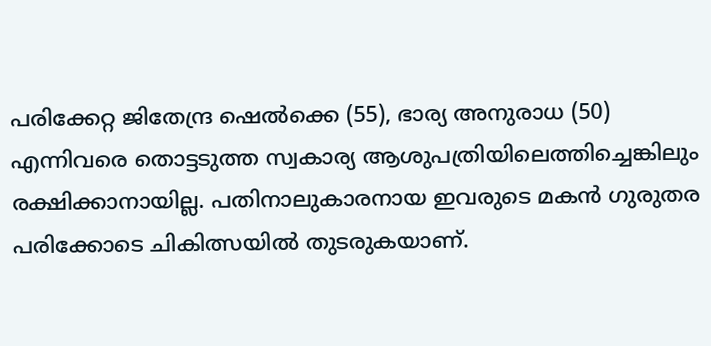പരിക്കേറ്റ ജിതേന്ദ്ര ഷെൽക്കെ (55), ഭാര്യ അനുരാധ (50) എന്നിവരെ തൊട്ടടുത്ത സ്വകാര്യ ആശുപത്രിയിലെത്തിച്ചെങ്കിലും രക്ഷിക്കാനായില്ല. പതിനാലുകാരനായ ഇവരുടെ മകൻ ഗുരുതര പരിക്കോടെ ചികിത്സയിൽ തുടരുകയാണ്.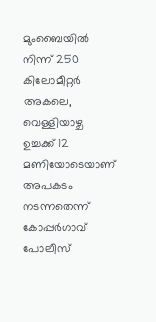മുംബൈയിൽ നിന്ന് 250 കിലോമീറ്റർ അകലെ, വെള്ളിയാഴ്ച ഉച്ചക്ക് 12 മണിയോടെയാണ് അപകടം നടന്നതെന്ന് കോപ്പർഗാവ് പോലീസ്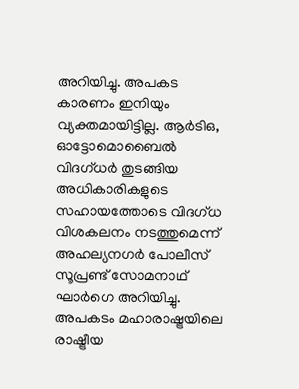അറിയിച്ചു. അപകട കാരണം ഇനിയും വ്യക്തമായിട്ടില്ല. ആർ‌ടി‌ഒ, ഓട്ടോമൊബൈൽ വിദഗ്ധർ തുടങ്ങിയ അധികാരികളുടെ സഹായത്തോടെ വിദഗ്ധ വിശകലനം നടത്തുമെന്ന് അഹല്യനഗർ പോലീസ് സൂപ്രണ്ട് സോമനാഥ് ഘാർഗെ അറിയിച്ചു. അപകടം മഹാരാഷ്ട്രയിലെ രാഷ്ട്രീയ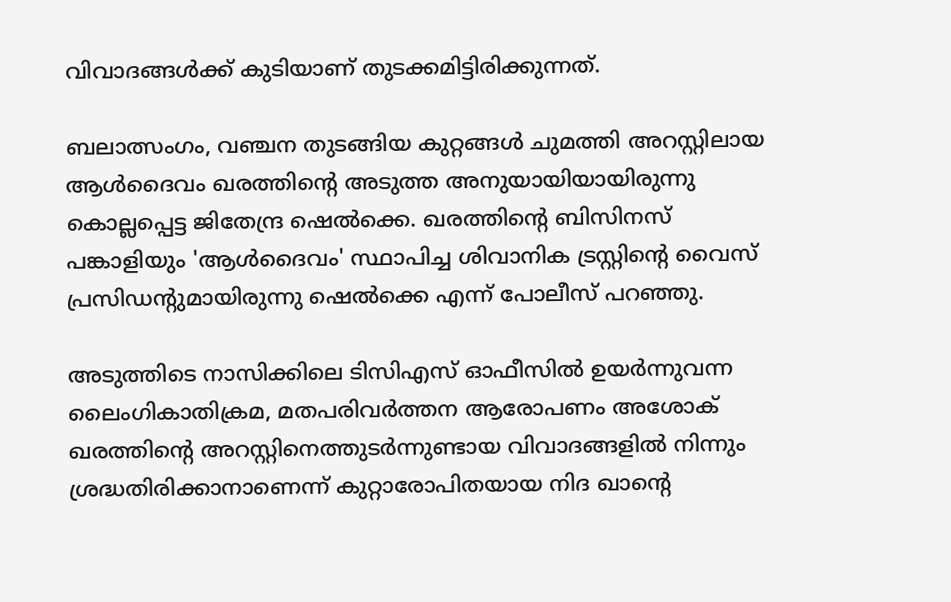വിവാദങ്ങൾക്ക് കുടിയാണ് തുടക്കമിട്ടിരിക്കുന്നത്.

ബലാത്സംഗം, വഞ്ചന തുടങ്ങിയ കുറ്റങ്ങൾ ചുമത്തി അറസ്റ്റിലായ ആൾദൈവം ഖരത്തിന്റെ അടുത്ത അനുയായിയായിരുന്നു കൊല്ലപ്പെട്ട ജിതേന്ദ്ര ഷെൽക്കെ. ഖരത്തിന്റെ ബിസിനസ് പങ്കാളിയും 'ആൾദൈവം' സ്ഥാപിച്ച ശിവാനിക ട്രസ്റ്റിന്റെ വൈസ് പ്രസിഡന്റുമായിരുന്നു ഷെൽക്കെ എന്ന് പോലീസ് പറഞ്ഞു.

അടുത്തിടെ നാസിക്കിലെ ടിസിഎസ് ഓഫീസിൽ ഉയർന്നുവന്ന ലൈംഗികാതിക്രമ, മതപരിവർത്തന ആരോപണം അശോക് ഖരത്തിന്റെ അറസ്റ്റിനെത്തുടർന്നുണ്ടായ വിവാദങ്ങളിൽ നിന്നും ശ്രദ്ധതിരിക്കാനാണെന്ന് കുറ്റാരോപിതയായ നിദ ഖാന്റെ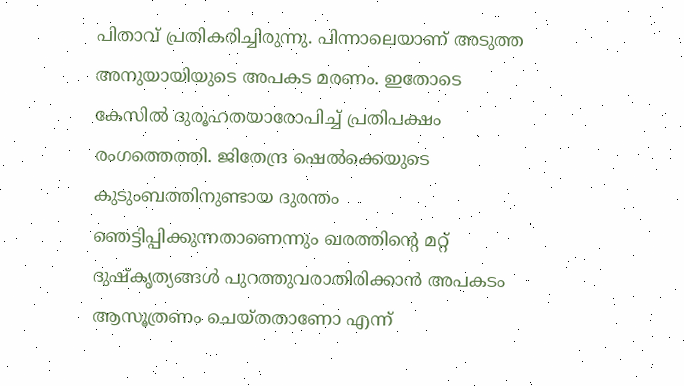പിതാവ് പ്രതികരിച്ചിരുന്നു. പിന്നാലെയാണ് അടുത്ത അനുയായിയുടെ അപകട മരണം. ഇതോടെ കേസിൽ ദുരൂഹതയാരോപിച്ച് പ്രതിപക്ഷം രംഗത്തെത്തി. ജിതേന്ദ്ര ഷെൽക്കെയുടെ കുടുംബത്തിനുണ്ടായ ദുരന്തം ഞെട്ടിപ്പിക്കുന്നതാണെന്നും ഖരത്തിന്റെ മറ്റ് ദുഷ്‌കൃത്യങ്ങൾ പുറത്തുവരാതിരിക്കാൻ അപകടം ആസൂത്രണം ചെയ്തതാണോ എന്ന്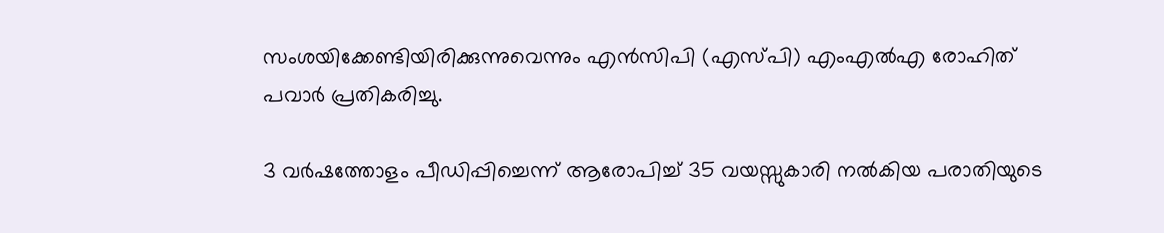സംശയിക്കേണ്ടിയിരിക്കുന്നുവെന്നും എൻസിപി (എസ്പി) എംഎൽഎ രോഹിത് പവാർ പ്രതികരിച്ചു.

3 വര്‍ഷത്തോളം പീഡിപ്പിച്ചെന്ന് ആരോപിച്ച് 35 വയസ്സുകാരി നല്‍കിയ പരാതിയുടെ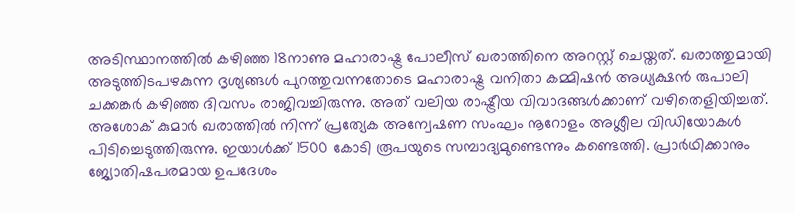അടിസ്ഥാനത്തില്‍ കഴിഞ്ഞ 18നാണു മഹാരാഷ്ട്ര പോലീസ് ഖരാത്തിനെ അറസ്റ്റ് ചെയ്തത്. ഖരാത്തുമായി അടുത്തിടപഴകുന്ന ദൃശ്യങ്ങള്‍ പുറത്തുവന്നതോടെ മഹാരാഷ്ട്ര വനിതാ കമ്മിഷന്‍ അധ്യക്ഷന്‍ രുപാലി ചക്കങ്കർ കഴിഞ്ഞ ദിവസം രാജിവച്ചിരുന്നു. അത് വലിയ രാഷ്ട്രീയ വിവാദങ്ങൾക്കാണ് വഴിതെളിയിച്ചത്. അശോക് കുമാര്‍ ഖരാത്തില്‍ നിന്ന് പ്രത്യേക അന്വേഷണ സംഘം നൂറോളം അശ്ലീല വിഡിയോകള്‍ പിടിച്ചെടുത്തിരുന്നു. ഇയാള്‍ക്ക് 1500 കോടി രൂപയുടെ സമ്പാദ്യമുണ്ടെന്നും കണ്ടെത്തി. പ്രാര്‍ഥിക്കാനും ജ്യോതിഷപരമായ ഉപദേശം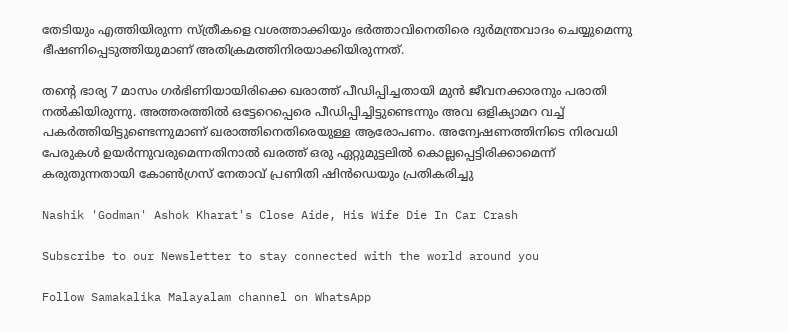തേടിയും എത്തിയിരുന്ന സ്ത്രീകളെ വശത്താക്കിയും ഭര്‍ത്താവിനെതിരെ ദുര്‍മന്ത്രവാദം ചെയ്യുമെന്നു ഭീഷണിപ്പെടുത്തിയുമാണ് അതിക്രമത്തിനിരയാക്കിയിരുന്നത്.

തന്റെ ഭാര്യ 7 മാസം ഗര്‍ഭിണിയായിരിക്കെ ഖരാത്ത് പീഡിപ്പിച്ചതായി മുന്‍ ജീവനക്കാരനും പരാതി നല്‍കിയിരുന്നു. അത്തരത്തില്‍ ഒട്ടേറെപ്പെരെ പീഡിപ്പിച്ചിട്ടുണ്ടെന്നും അവ ഒളിക്യാമറ വച്ച് പകര്‍ത്തിയിട്ടുണ്ടെന്നുമാണ് ഖരാത്തിനെതിരെയുള്ള ആരോപണം. അന്വേഷണത്തിനിടെ നിരവധി പേരുകൾ ഉയർന്നുവരുമെന്നതിനാൽ ഖരത്ത് ഒരു ഏറ്റുമുട്ടലിൽ കൊല്ലപ്പെട്ടിരിക്കാമെന്ന് കരുതുന്നതായി കോൺഗ്രസ് നേതാവ് പ്രണിതി ഷിൻഡെയും പ്രതികരിച്ചു

Nashik 'Godman' Ashok Kharat's Close Aide, His Wife Die In Car Crash

Subscribe to our Newsletter to stay connected with the world around you

Follow Samakalika Malayalam channel on WhatsApp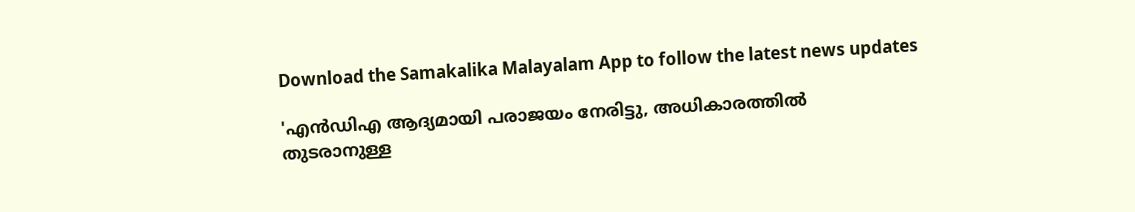Download the Samakalika Malayalam App to follow the latest news updates

'എന്‍ഡിഎ ആദ്യമായി പരാജയം നേരിട്ടു, അധികാരത്തില്‍ തുടരാനുള്ള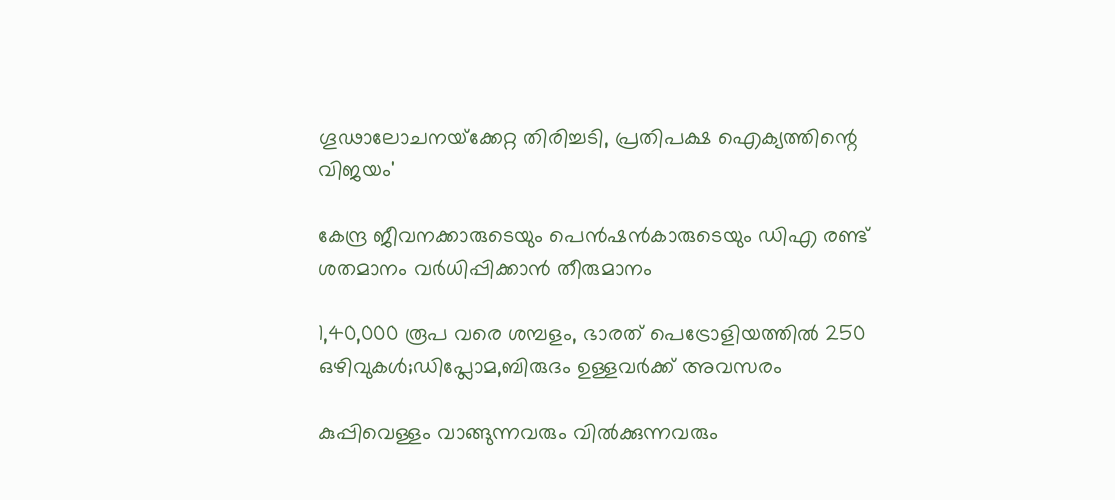ഗൂഢാലോചനയ്‌ക്കേറ്റ തിരിച്ചടി, പ്രതിപക്ഷ ഐക്യത്തിന്റെ വിജയം'

കേന്ദ്ര ജീവനക്കാരുടെയും പെന്‍ഷന്‍കാരുടെയും ഡിഎ രണ്ട് ശതമാനം വര്‍ധിപ്പിക്കാന്‍ തീരുമാനം

1,40,000 രൂപ വരെ ശമ്പളം, ഭാരത് പെട്രോളിയത്തിൽ 250 ഒഴിവുകൾ;ഡിപ്ലോമ,ബിരുദം ഉള്ളവർക്ക് അവസരം

കുപ്പിവെള്ളം വാങ്ങുന്നവരും വില്‍ക്കുന്നവരും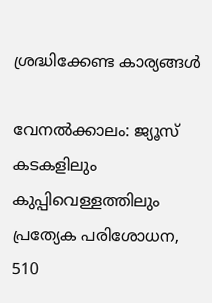ശ്രദ്ധിക്കേണ്ട കാര്യങ്ങള്‍

വേനല്‍ക്കാലം: ജ്യൂസ് കടകളിലും കുപ്പിവെള്ളത്തിലും പ്രത്യേക പരിശോധന, 510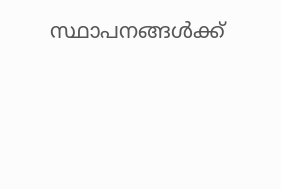സ്ഥാപനങ്ങള്‍ക്ക്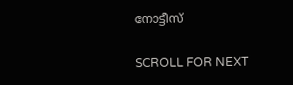നോട്ടീസ്

SCROLL FOR NEXT